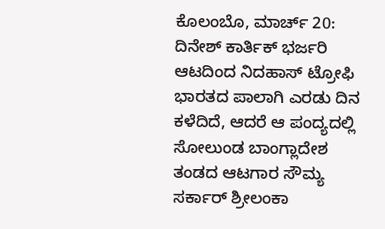ಕೊಲಂಬೊ, ಮಾರ್ಚ್ 20: ದಿನೇಶ್ ಕಾರ್ತಿಕ್ ಭರ್ಜರಿ ಆಟದಿಂದ ನಿದಹಾಸ್ ಟ್ರೋಫಿ ಭಾರತದ ಪಾಲಾಗಿ ಎರಡು ದಿನ ಕಳೆದಿದೆ, ಆದರೆ ಆ ಪಂದ್ಯದಲ್ಲಿ ಸೋಲುಂಡ ಬಾಂಗ್ಲಾದೇಶ ತಂಡದ ಆಟಗಾರ ಸೌಮ್ಯ ಸರ್ಕಾರ್ ಶ್ರೀಲಂಕಾ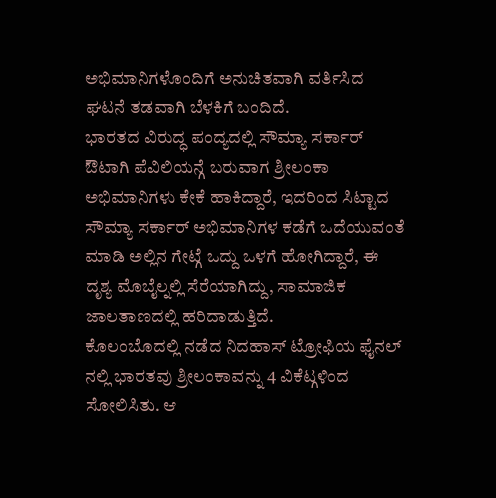ಅಭಿಮಾನಿಗಳೊಂದಿಗೆ ಅನುಚಿತವಾಗಿ ವರ್ತಿಸಿದ ಘಟನೆ ತಡವಾಗಿ ಬೆಳಕಿಗೆ ಬಂದಿದೆ.
ಭಾರತದ ವಿರುದ್ಧ ಪಂದ್ಯದಲ್ಲಿ ಸೌಮ್ಯಾ ಸರ್ಕಾರ್ ಔಟಾಗಿ ಪೆವಿಲಿಯನ್ಗೆ ಬರುವಾಗ ಶ್ರೀಲಂಕಾ ಅಭಿಮಾನಿಗಳು ಕೇಕೆ ಹಾಕಿದ್ದಾರೆ, ಇದರಿಂದ ಸಿಟ್ಟಾದ ಸೌಮ್ಯಾ ಸರ್ಕಾರ್ ಅಭಿಮಾನಿಗಳ ಕಡೆಗೆ ಒದೆಯುವಂತೆ ಮಾಡಿ ಅಲ್ಲಿನ ಗೇಟ್ಗೆ ಒದ್ದು ಒಳಗೆ ಹೋಗಿದ್ದಾರೆ, ಈ ದೃಶ್ಯ ಮೊಬೈಲ್ನಲ್ಲಿ ಸೆರೆಯಾಗಿದ್ದು, ಸಾಮಾಜಿಕ ಜಾಲತಾಣದಲ್ಲಿ ಹರಿದಾಡುತ್ತಿದೆ.
ಕೊಲಂಬೊದಲ್ಲಿ ನಡೆದ ನಿದಹಾಸ್ ಟ್ರೋಫಿಯ ಫೈನಲ್ ನಲ್ಲಿ ಭಾರತವು ಶ್ರೀಲಂಕಾವನ್ನು 4 ವಿಕೆಟ್ಗಳಿಂದ ಸೋಲಿಸಿತು. ಆ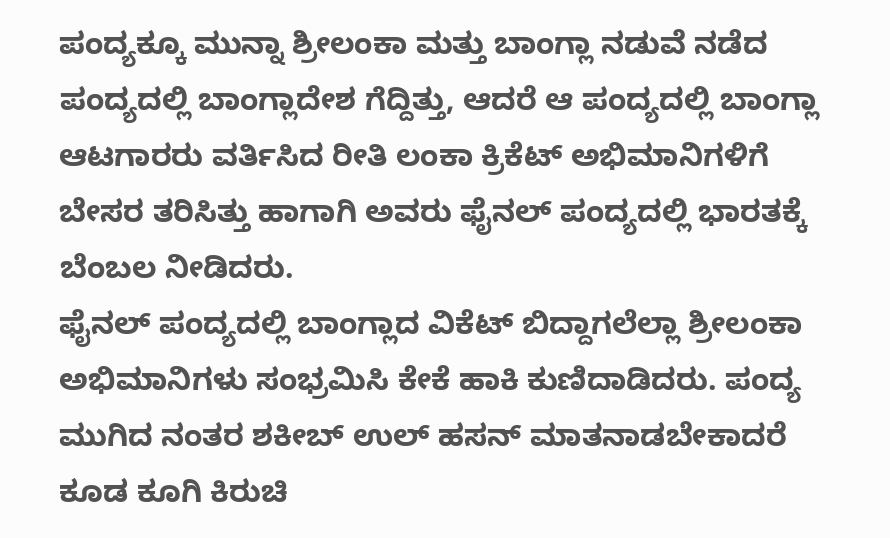ಪಂದ್ಯಕ್ಕೂ ಮುನ್ನಾ ಶ್ರೀಲಂಕಾ ಮತ್ತು ಬಾಂಗ್ಲಾ ನಡುವೆ ನಡೆದ ಪಂದ್ಯದಲ್ಲಿ ಬಾಂಗ್ಲಾದೇಶ ಗೆದ್ದಿತ್ತು, ಆದರೆ ಆ ಪಂದ್ಯದಲ್ಲಿ ಬಾಂಗ್ಲಾ ಆಟಗಾರರು ವರ್ತಿಸಿದ ರೀತಿ ಲಂಕಾ ಕ್ರಿಕೆಟ್ ಅಭಿಮಾನಿಗಳಿಗೆ ಬೇಸರ ತರಿಸಿತ್ತು ಹಾಗಾಗಿ ಅವರು ಫೈನಲ್ ಪಂದ್ಯದಲ್ಲಿ ಭಾರತಕ್ಕೆ ಬೆಂಬಲ ನೀಡಿದರು.
ಫೈನಲ್ ಪಂದ್ಯದಲ್ಲಿ ಬಾಂಗ್ಲಾದ ವಿಕೆಟ್ ಬಿದ್ದಾಗಲೆಲ್ಲಾ ಶ್ರೀಲಂಕಾ ಅಭಿಮಾನಿಗಳು ಸಂಭ್ರಮಿಸಿ ಕೇಕೆ ಹಾಕಿ ಕುಣಿದಾಡಿದರು. ಪಂದ್ಯ ಮುಗಿದ ನಂತರ ಶಕೀಬ್ ಉಲ್ ಹಸನ್ ಮಾತನಾಡಬೇಕಾದರೆ ಕೂಡ ಕೂಗಿ ಕಿರುಚಿ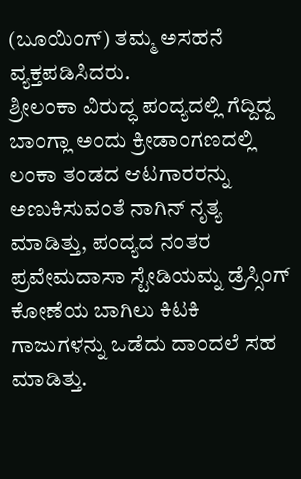(ಬೂಯಿಂಗ್) ತಮ್ಮ ಅಸಹನೆ ವ್ಯಕ್ತಪಡಿಸಿದರು.
ಶ್ರೀಲಂಕಾ ವಿರುದ್ಧ ಪಂದ್ಯದಲ್ಲಿ ಗೆದ್ದಿದ್ದ ಬಾಂಗ್ಲಾ ಅಂದು ಕ್ರೀಡಾಂಗಣದಲ್ಲಿ ಲಂಕಾ ತಂಡದ ಆಟಗಾರರನ್ನು ಅಣುಕಿಸುವಂತೆ ನಾಗಿನ್ ನೃತ್ಯ ಮಾಡಿತ್ತು, ಪಂದ್ಯದ ನಂತರ ಪ್ರವೇಮದಾಸಾ ಸ್ಟೇಡಿಯಮ್ನ ಡ್ರೆಸ್ಸಿಂಗ್ ಕೋಣೆಯ ಬಾಗಿಲು ಕಿಟಕಿ ಗಾಜುಗಳನ್ನು ಒಡೆದು ದಾಂದಲೆ ಸಹ ಮಾಡಿತ್ತು.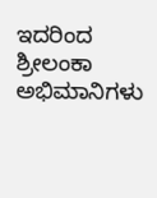ಇದರಿಂದ ಶ್ರೀಲಂಕಾ ಅಭಿಮಾನಿಗಳು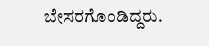ಬೇಸರಗೊಂಡಿದ್ದರು.